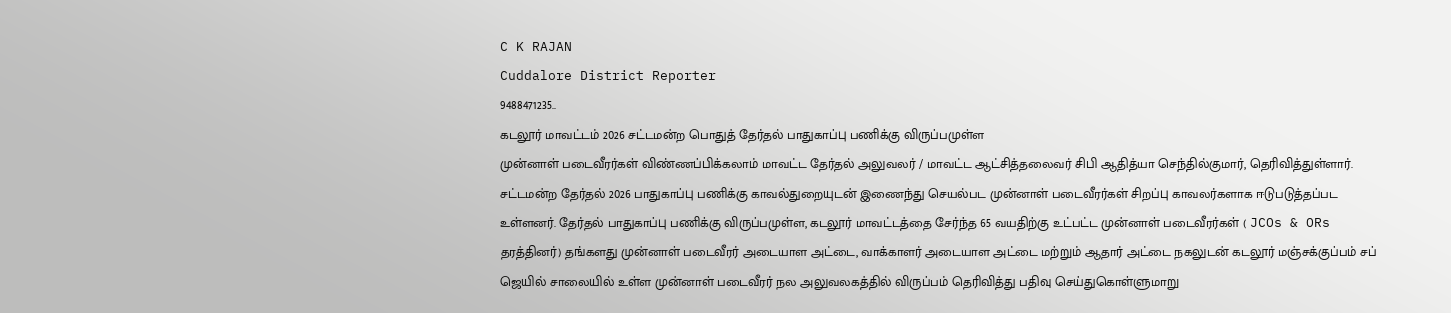C K RAJAN
Cuddalore District Reporter
9488471235..
கடலூர் மாவட்டம் 2026 சட்டமன்ற பொதுத் தேர்தல் பாதுகாப்பு பணிக்கு விருப்பமுள்ள
முன்னாள் படைவீரர்கள் விண்ணப்பிக்கலாம் மாவட்ட தேர்தல் அலுவலர் / மாவட்ட ஆட்சித்தலைவர் சிபி ஆதித்யா செந்தில்குமார், தெரிவித்துள்ளார்.
சட்டமன்ற தேர்தல் 2026 பாதுகாப்பு பணிக்கு காவல்துறையுடன் இணைந்து செயல்பட முன்னாள் படைவீரர்கள் சிறப்பு காவலர்களாக ஈடுபடுத்தப்பட உள்ளனர். தேர்தல் பாதுகாப்பு பணிக்கு விருப்பமுள்ள, கடலூர் மாவட்டத்தை சேர்ந்த 65 வயதிற்கு உட்பட்ட முன்னாள் படைவீரர்கள் ( JCOs & ORs தரத்தினர்) தங்களது முன்னாள் படைவீரர் அடையாள அட்டை, வாக்காளர் அடையாள அட்டை மற்றும் ஆதார் அட்டை நகலுடன் கடலூர் மஞ்சக்குப்பம் சப் ஜெயில் சாலையில் உள்ள முன்னாள் படைவீரர் நல அலுவலகத்தில் விருப்பம் தெரிவித்து பதிவு செய்துகொள்ளுமாறு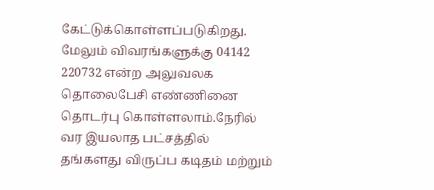கேட்டுக்கொள்ளப்படுகிறது.
மேலும் விவரங்களுக்கு 04142 220732 என்ற அலுவலக தொலைபேசி எண்ணினை தொடர்பு கொள்ளலாம்.நேரில் வர இயலாத பட்சத்தில் தங்களது விருப்ப கடிதம் மற்றும்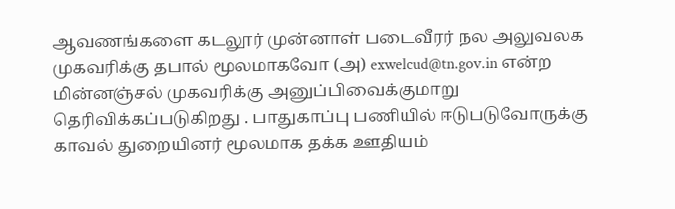ஆவணங்களை கடலூர் முன்னாள் படைவீரர் நல அலுவலக முகவரிக்கு தபால் மூலமாகவோ (அ) exwelcud@tn.gov.in என்ற மின்னஞ்சல் முகவரிக்கு அனுப்பிவைக்குமாறு தெரிவிக்கப்படுகிறது . பாதுகாப்பு பணியில் ஈடுபடுவோருக்கு காவல் துறையினர் மூலமாக தக்க ஊதியம்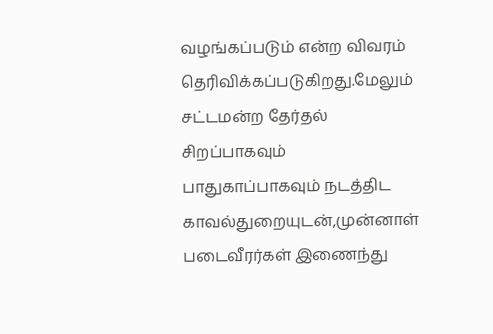வழங்கப்படும் என்ற விவரம் தெரிவிக்கப்படுகிறது.மேலும் சட்டமன்ற தேர்தல் சிறப்பாகவும் பாதுகாப்பாகவும் நடத்திட காவல்துறையுடன்,முன்னாள் படைவீரர்கள் இணைந்து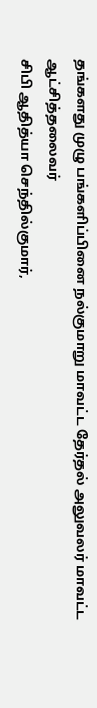தங்களது முழு பங்களிப்பினை நல்குமாறு மாவட்ட தேர்தல் அலுவலர் மாவட்ட ஆட்சித்தலைவர்
சிபி ஆதித்யா செந்தில்குமார்,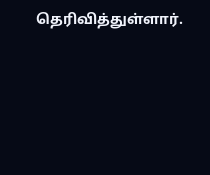தெரிவித்துள்ளார்.